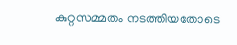കുറ്റസമ്മതം നടത്തിയതോടെ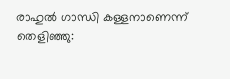രാഹുല്‍ ഗാന്ധി കള്ളനാണെന്ന് തെളിഞ്ഞു: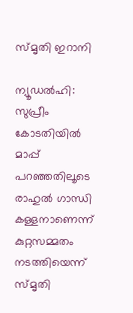സ്മൃതി ഇറാനി

ന്യൂഡല്‍ഹി: സുപ്രീം കോടതിയില്‍ മാപ്പ് പറഞ്ഞതിലൂടെ രാഹുല്‍ ഗാന്ധി കള്ളനാണെന്ന് കുറ്റസമ്മതം നടത്തിയെന്ന് സ്മൃതി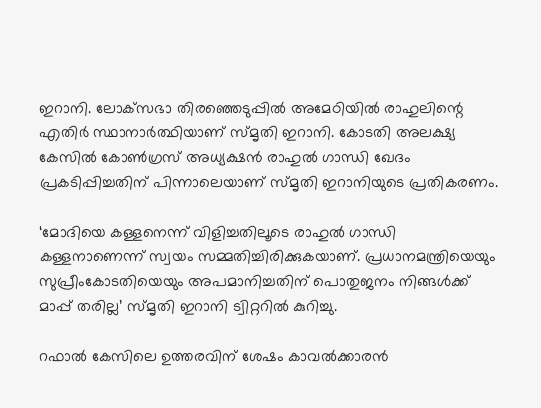ഇറാനി. ലോക്‌സഭാ തിരഞ്ഞെടുപ്പില്‍ അമേഠിയില്‍ രാഹുലിന്റെ എതിര്‍ സ്ഥാനാര്‍ത്ഥിയാണ് സ്മൃതി ഇറാനി. കോടതി അലക്ഷ്യ കേസില്‍ കോണ്‍ഗ്രസ് അധ്യക്ഷന്‍ രാഹുല്‍ ഗാന്ധി ഖേദം പ്രകടിപ്പിച്ചതിന് പിന്നാലെയാണ് സ്മൃതി ഇറാനിയുടെ പ്രതികരണം.

‘മോദിയെ കള്ളനെന്ന് വിളിച്ചതിലൂടെ രാഹുല്‍ ഗാന്ധി കള്ളനാണെന്ന് സ്വയം സമ്മതിച്ചിരിക്കുകയാണ്. പ്രധാനമന്ത്രിയെയും സുപ്രീംകോടതിയെയും അപമാനിച്ചതിന് പൊതുജനം നിങ്ങള്‍ക്ക് മാപ്പ് തരില്ല’ സ്മൃതി ഇറാനി ട്വിറ്ററില്‍ കുറിച്ചു.

റഫാല്‍ കേസിലെ ഉത്തരവിന് ശേഷം കാവല്‍ക്കാരന്‍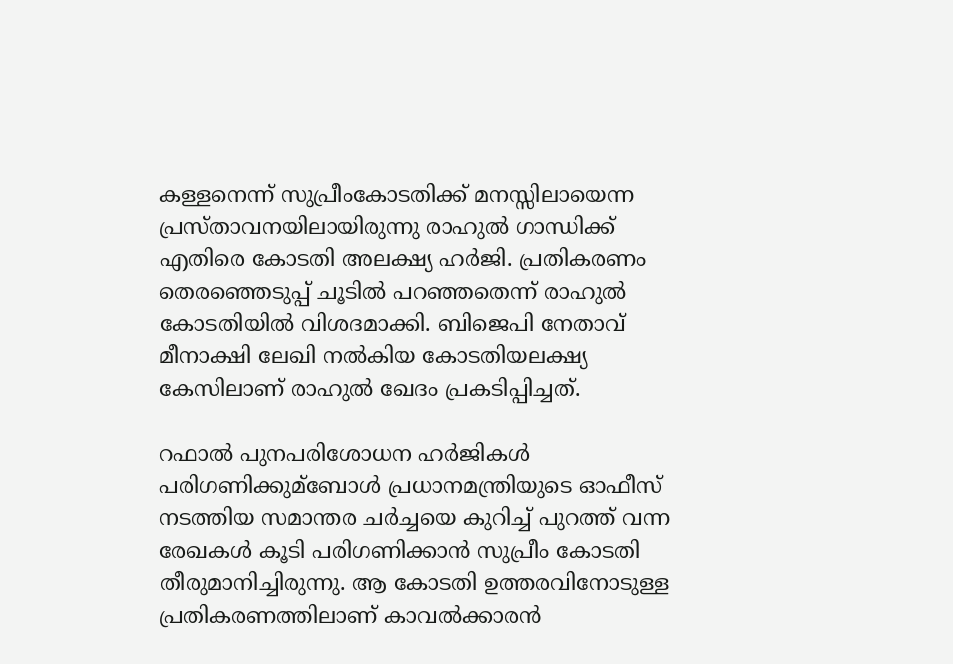കള്ളനെന്ന് സുപ്രീംകോടതിക്ക് മനസ്സിലായെന്ന പ്രസ്താവനയിലായിരുന്നു രാഹുല്‍ ഗാന്ധിക്ക് എതിരെ കോടതി അലക്ഷ്യ ഹര്‍ജി. പ്രതികരണം തെരഞ്ഞെടുപ്പ് ചൂടില്‍ പറഞ്ഞതെന്ന് രാഹുല്‍ കോടതിയില്‍ വിശദമാക്കി. ബിജെപി നേതാവ് മീനാക്ഷി ലേഖി നല്‍കിയ കോടതിയലക്ഷ്യ കേസിലാണ് രാഹുല്‍ ഖേദം പ്രകടിപ്പിച്ചത്.

റഫാല്‍ പുനപരിശോധന ഹര്‍ജികള്‍ പരിഗണിക്കുമ്ബോള്‍ പ്രധാനമന്ത്രിയുടെ ഓഫീസ് നടത്തിയ സമാന്തര ചര്‍ച്ചയെ കുറിച്ച്‌ പുറത്ത് വന്ന രേഖകള്‍ കൂടി പരിഗണിക്കാന്‍ സുപ്രീം കോടതി തീരുമാനിച്ചിരുന്നു. ആ കോടതി ഉത്തരവിനോടുള്ള പ്രതികരണത്തിലാണ് കാവല്‍ക്കാരന്‍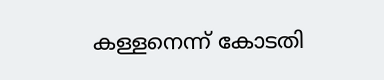കള്ളനെന്ന് കോടതി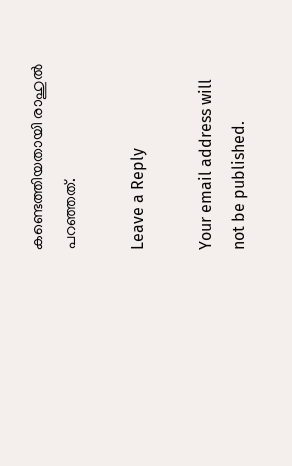കണ്ടെത്തിയതായി രാഹുല്‍ പറഞ്ഞത്.

Leave a Reply

Your email address will not be published.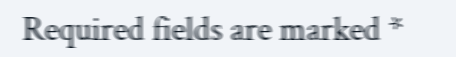Required fields are marked *